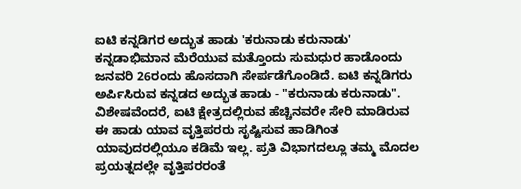ಐಟಿ ಕನ್ನಡಿಗರ ಅದ್ಭುತ ಹಾಡು 'ಕರುನಾಡು ಕರುನಾಡು'
ಕನ್ನಡಾಭಿಮಾನ ಮೆರೆಯುವ ಮತ್ತೊಂದು ಸುಮಧುರ ಹಾಡೊಂದು ಜನವರಿ 26ರಂದು ಹೊಸದಾಗಿ ಸೇರ್ಪಡೆಗೊಂಡಿದೆ. ಐಟಿ ಕನ್ನಡಿಗರು ಅರ್ಪಿಸಿರುವ ಕನ್ನಡದ ಅದ್ಭುತ ಹಾಡು - "ಕರುನಾಡು ಕರುನಾಡು".
ವಿಶೇಷವೆಂದರೆ, ಐಟಿ ಕ್ಷೇತ್ರದಲ್ಲಿರುವ ಹೆಚ್ಚಿನವರೇ ಸೇರಿ ಮಾಡಿರುವ ಈ ಹಾಡು ಯಾವ ವೃತ್ತಿಪರರು ಸೃಷ್ಟಿಸುವ ಹಾಡಿಗಿಂತ ಯಾವುದರಲ್ಲಿಯೂ ಕಡಿಮೆ ಇಲ್ಲ. ಪ್ರತಿ ವಿಭಾಗದಲ್ಲೂ ತಮ್ಮ ಮೊದಲ ಪ್ರಯತ್ನದಲ್ಲೇ ವೃತ್ತಿಪರರಂತೆ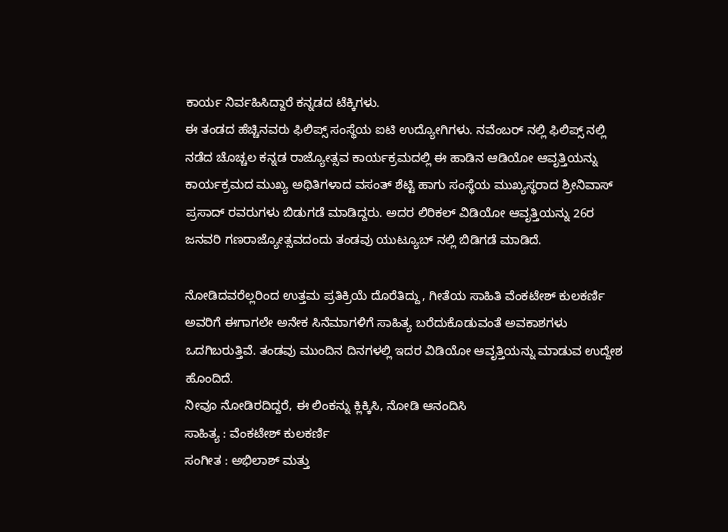ಕಾರ್ಯ ನಿರ್ವಹಿಸಿದ್ದಾರೆ ಕನ್ನಡದ ಟೆಕ್ಕಿಗಳು.
ಈ ತಂಡದ ಹೆಚ್ಚಿನವರು ಫಿಲಿಪ್ಸ್ ಸಂಸ್ಥೆಯ ಐಟಿ ಉದ್ಯೋಗಿಗಳು. ನವೆಂಬರ್ ನಲ್ಲಿ ಫಿಲಿಪ್ಸ್ ನಲ್ಲಿ ನಡೆದ ಚೊಚ್ಚಲ ಕನ್ನಡ ರಾಜ್ಯೋತ್ಸವ ಕಾರ್ಯಕ್ರಮದಲ್ಲಿ ಈ ಹಾಡಿನ ಆಡಿಯೋ ಆವೃತ್ತಿಯನ್ನು ಕಾರ್ಯಕ್ರಮದ ಮುಖ್ಯ ಅಥಿತಿಗಳಾದ ವಸಂತ್ ಶೆಟ್ಟಿ ಹಾಗು ಸಂಸ್ಥೆಯ ಮುಖ್ಯಸ್ಥರಾದ ಶ್ರೀನಿವಾಸ್ ಪ್ರಸಾದ್ ರವರುಗಳು ಬಿಡುಗಡೆ ಮಾಡಿದ್ದರು. ಅದರ ಲಿರಿಕಲ್ ವಿಡಿಯೋ ಆವೃತ್ತಿಯನ್ನು 26ರ ಜನವರಿ ಗಣರಾಜ್ಯೋತ್ಸವದಂದು ತಂಡವು ಯುಟ್ಯೂಬ್ ನಲ್ಲಿ ಬಿಡಿಗಡೆ ಮಾಡಿದೆ.

ನೋಡಿದವರೆಲ್ಲರಿಂದ ಉತ್ತಮ ಪ್ರತಿಕ್ರಿಯೆ ದೊರೆತಿದ್ದು, ಗೀತೆಯ ಸಾಹಿತಿ ವೆಂಕಟೇಶ್ ಕುಲಕರ್ಣಿ ಅವರಿಗೆ ಈಗಾಗಲೇ ಅನೇಕ ಸಿನೆಮಾಗಳಿಗೆ ಸಾಹಿತ್ಯ ಬರೆದುಕೊಡುವಂತೆ ಅವಕಾಶಗಳು ಒದಗಿಬರುತ್ತಿವೆ. ತಂಡವು ಮುಂದಿನ ದಿನಗಳಲ್ಲಿ ಇದರ ವಿಡಿಯೋ ಆವೃತ್ತಿಯನ್ನು ಮಾಡುವ ಉದ್ದೇಶ ಹೊಂದಿದೆ.
ನೀವೂ ನೋಡಿರದಿದ್ದರೆ, ಈ ಲಿಂಕನ್ನು ಕ್ಲಿಕ್ಕಿಸಿ, ನೋಡಿ ಆನಂದಿಸಿ
ಸಾಹಿತ್ಯ : ವೆಂಕಟೇಶ್ ಕುಲಕರ್ಣಿ
ಸಂಗೀತ : ಅಭಿಲಾಶ್ ಮತ್ತು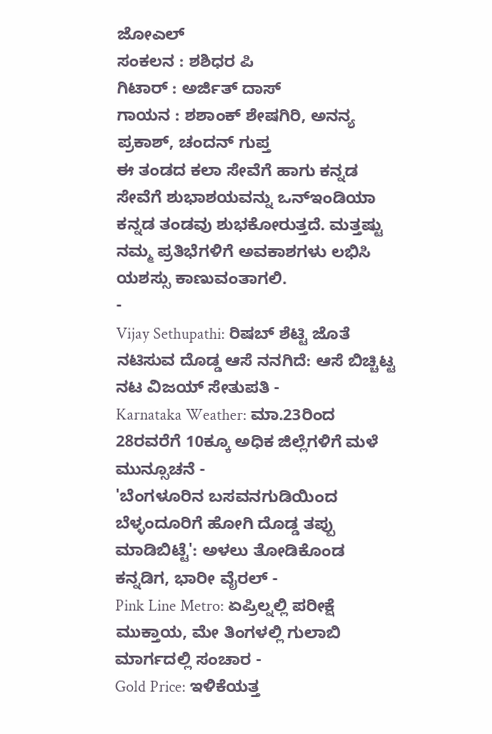ಜೋಎಲ್
ಸಂಕಲನ : ಶಶಿಧರ ಪಿ
ಗಿಟಾರ್ : ಅರ್ಜಿತ್ ದಾಸ್
ಗಾಯನ : ಶಶಾಂಕ್ ಶೇಷಗಿರಿ, ಅನನ್ಯ ಪ್ರಕಾಶ್, ಚಂದನ್ ಗುಪ್ತ
ಈ ತಂಡದ ಕಲಾ ಸೇವೆಗೆ ಹಾಗು ಕನ್ನಡ ಸೇವೆಗೆ ಶುಭಾಶಯವನ್ನು ಒನ್ಇಂಡಿಯಾ ಕನ್ನಡ ತಂಡವು ಶುಭಕೋರುತ್ತದೆ. ಮತ್ತಷ್ಟು ನಮ್ಮ ಪ್ರತಿಭೆಗಳಿಗೆ ಅವಕಾಶಗಳು ಲಭಿಸಿ ಯಶಸ್ಸು ಕಾಣುವಂತಾಗಲಿ.
-
Vijay Sethupathi: ರಿಷಬ್ ಶೆಟ್ಟಿ ಜೊತೆ ನಟಿಸುವ ದೊಡ್ಡ ಆಸೆ ನನಗಿದೆ: ಆಸೆ ಬಿಚ್ಚಿಟ್ಟ ನಟ ವಿಜಯ್ ಸೇತುಪತಿ -
Karnataka Weather: ಮಾ.23ರಿಂದ 28ರವರೆಗೆ 10ಕ್ಕೂ ಅಧಿಕ ಜಿಲ್ಲೆಗಳಿಗೆ ಮಳೆ ಮುನ್ಸೂಚನೆ -
'ಬೆಂಗಳೂರಿನ ಬಸವನಗುಡಿಯಿಂದ ಬೆಳ್ಳಂದೂರಿಗೆ ಹೋಗಿ ದೊಡ್ಡ ತಪ್ಪು ಮಾಡಿಬಿಟ್ಟೆ': ಅಳಲು ತೋಡಿಕೊಂಡ ಕನ್ನಡಿಗ, ಭಾರೀ ವೈರಲ್ -
Pink Line Metro: ಏಪ್ರಿಲ್ನಲ್ಲಿ ಪರೀಕ್ಷೆ ಮುಕ್ತಾಯ, ಮೇ ತಿಂಗಳಲ್ಲಿ ಗುಲಾಬಿ ಮಾರ್ಗದಲ್ಲಿ ಸಂಚಾರ -
Gold Price: ಇಳಿಕೆಯತ್ತ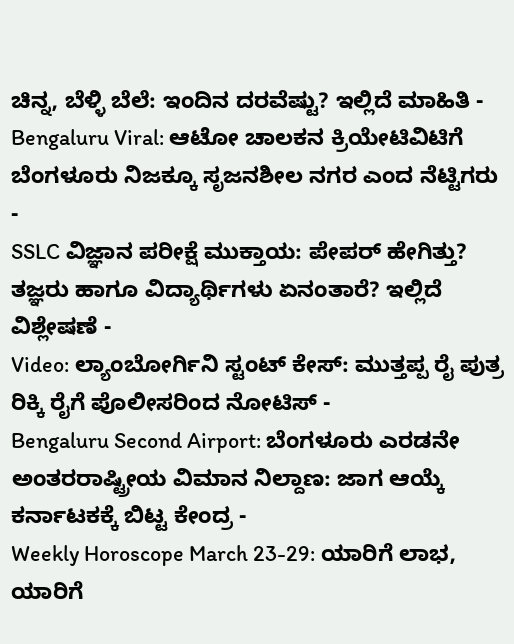ಚಿನ್ನ, ಬೆಳ್ಳಿ ಬೆಲೆ: ಇಂದಿನ ದರವೆಷ್ಟು? ಇಲ್ಲಿದೆ ಮಾಹಿತಿ -
Bengaluru Viral: ಆಟೋ ಚಾಲಕನ ಕ್ರಿಯೇಟಿವಿಟಿಗೆ ಬೆಂಗಳೂರು ನಿಜಕ್ಕೂ ಸೃಜನಶೀಲ ನಗರ ಎಂದ ನೆಟ್ಟಿಗರು -
SSLC ವಿಜ್ಞಾನ ಪರೀಕ್ಷೆ ಮುಕ್ತಾಯ: ಪೇಪರ್ ಹೇಗಿತ್ತು? ತಜ್ಞರು ಹಾಗೂ ವಿದ್ಯಾರ್ಥಿಗಳು ಏನಂತಾರೆ? ಇಲ್ಲಿದೆ ವಿಶ್ಲೇಷಣೆ -
Video: ಲ್ಯಾಂಬೋರ್ಗಿನಿ ಸ್ಟಂಟ್ ಕೇಸ್: ಮುತ್ತಪ್ಪ ರೈ ಪುತ್ರ ರಿಕ್ಕಿ ರೈಗೆ ಪೊಲೀಸರಿಂದ ನೋಟಿಸ್ -
Bengaluru Second Airport: ಬೆಂಗಳೂರು ಎರಡನೇ ಅಂತರರಾಷ್ಟ್ರೀಯ ವಿಮಾನ ನಿಲ್ದಾಣ: ಜಾಗ ಆಯ್ಕೆ ಕರ್ನಾಟಕಕ್ಕೆ ಬಿಟ್ಟ ಕೇಂದ್ರ -
Weekly Horoscope March 23-29: ಯಾರಿಗೆ ಲಾಭ, ಯಾರಿಗೆ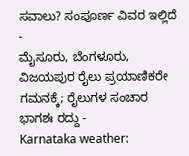ಸವಾಲು? ಸಂಪೂರ್ಣ ವಿವರ ಇಲ್ಲಿದೆ -
ಮೈಸೂರು, ಬೆಂಗಳೂರು, ವಿಜಯಪುರ ರೈಲು ಪ್ರಯಾಣಿಕರೇ ಗಮನಕ್ಕೆ; ರೈಲುಗಳ ಸಂಚಾರ ಭಾಗಶಃ ರದ್ದು -
Karnataka weather: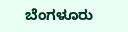ಬೆಂಗಳೂರು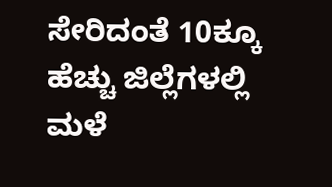ಸೇರಿದಂತೆ 10ಕ್ಕೂ ಹೆಚ್ಚು ಜಿಲ್ಲೆಗಳಲ್ಲಿ ಮಳೆ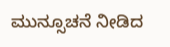ಮುನ್ಸೂಚನೆ ನೀಡಿದ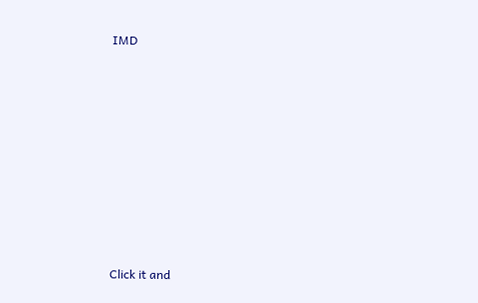IMD












Click it and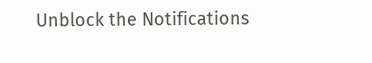Unblock the Notifications